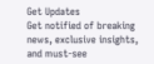Get Updates
Get notified of breaking news, exclusive insights, and must-see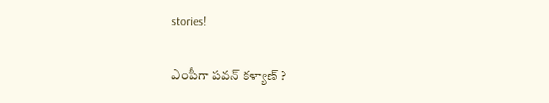stories!

ఎంపీగా పవన్ కళ్యాణ్ ?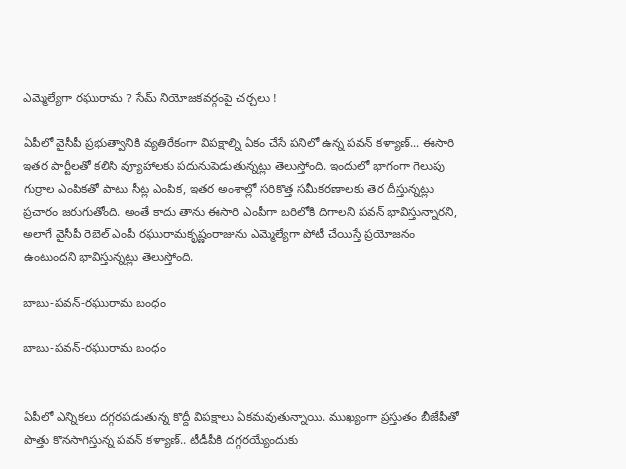ఎమ్మెల్యేగా రఘురామ ? సేమ్ నియోజకవర్గంపై చర్చలు !

ఏపీలో వైసీపీ ప్రభుత్వానికి వ్యతిరేకంగా విపక్షాల్ని ఏకం చేసే పనిలో ఉన్న పవన్ కళ్యాణ్... ఈసారి ఇతర పార్టీలతో కలిసి వ్యూహాలకు పదునుపెడుతున్నట్లు తెలుస్తోంది. ఇందులో భాగంగా గెలుపు గుర్రాల ఎంపికతో పాటు సీట్ల ఎంపిక, ఇతర అంశాల్లో సరికొత్త సమీకరణాలకు తెర దీస్తున్నట్లు ప్రచారం జరుగుతోంది. అంతే కాదు తాను ఈసారి ఎంపీగా బరిలోకి దిగాలని పవన్ భావిస్తున్నారని, అలాగే వైసీపీ రెబెల్ ఎంపీ రఘురామకృష్ణంరాజును ఎమ్మెల్యేగా పోటీ చేయిస్తే ప్రయోజనం ఉంటుందని భావిస్తున్నట్లు తెలుస్తోంది.

బాబు-పవన్-రఘురామ బంధం

బాబు-పవన్-రఘురామ బంధం


ఏపీలో ఎన్నికలు దగ్గరపడుతున్న కొద్దీ విపక్షాలు ఏకమవుతున్నాయి. ముఖ్యంగా ప్రస్తుతం బీజేపీతో పొత్తు కొనసాగిస్తున్న పవన్ కళ్యాణ్.. టీడీపీకి దగ్గరయ్యేందుకు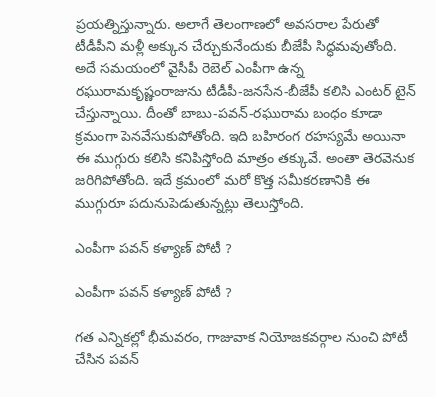ప్రయత్నిస్తున్నారు. అలాగే తెలంగాణలో అవసరాల పేరుతో టీడీపీని మళ్లీ అక్కున చేర్చుకునేందుకు బీజేపీ సిద్ధమవుతోంది. అదే సమయంలో వైసీపీ రెబెల్ ఎంపీగా ఉన్న రఘురామకృష్ణంరాజును టీడీపీ-జనసేన-బీజేపీ కలిసి ఎంటర్ టైన్ చేస్తున్నాయి. దీంతో బాబు-పవన్-రఘురామ బంధం కూడా క్రమంగా పెనవేసుకుపోతోంది. ఇది బహిరంగ రహస్యమే అయినా ఈ ముగ్గురు కలిసి కనిపిస్తోంది మాత్రం తక్కువే. అంతా తెరవెనుక జరిగిపోతోంది. ఇదే క్రమంలో మరో కొత్త సమీకరణానికి ఈ ముగ్గురూ పదునుపెడుతున్నట్లు తెలుస్తోంది.

ఎంపీగా పవన్ కళ్యాణ్ పోటీ ?

ఎంపీగా పవన్ కళ్యాణ్ పోటీ ?

గత ఎన్నికల్లో భీమవరం, గాజువాక నియోజకవర్గాల నుంచి పోటీ చేసిన పవన్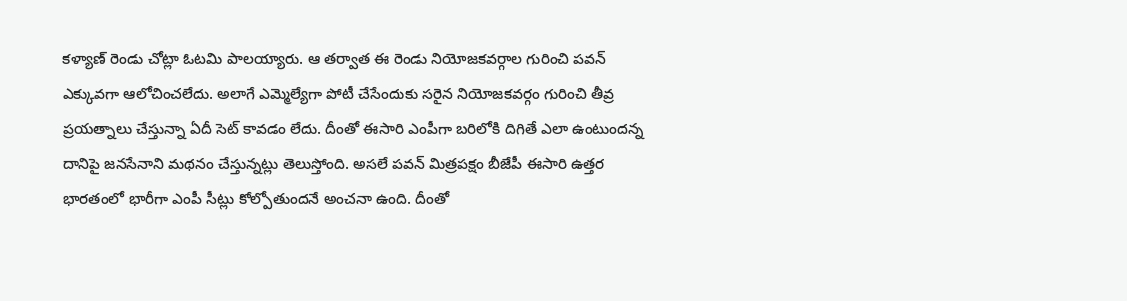కళ్యాణ్ రెండు చోట్లా ఓటమి పాలయ్యారు. ఆ తర్వాత ఈ రెండు నియోజకవర్గాల గురించి పవన్ ఎక్కువగా ఆలోచించలేదు. అలాగే ఎమ్మెల్యేగా పోటీ చేసేందుకు సరైన నియోజకవర్గం గురించి తీవ్ర ప్రయత్నాలు చేస్తున్నా ఏదీ సెట్ కావడం లేదు. దీంతో ఈసారి ఎంపీగా బరిలోకి దిగితే ఎలా ఉంటుందన్న దానిపై జనసేనాని మథనం చేస్తున్నట్లు తెలుస్తోంది. అసలే పవన్ మిత్రపక్షం బీజేపీ ఈసారి ఉత్తర భారతంలో భారీగా ఎంపీ సీట్లు కోల్పోతుందనే అంచనా ఉంది. దీంతో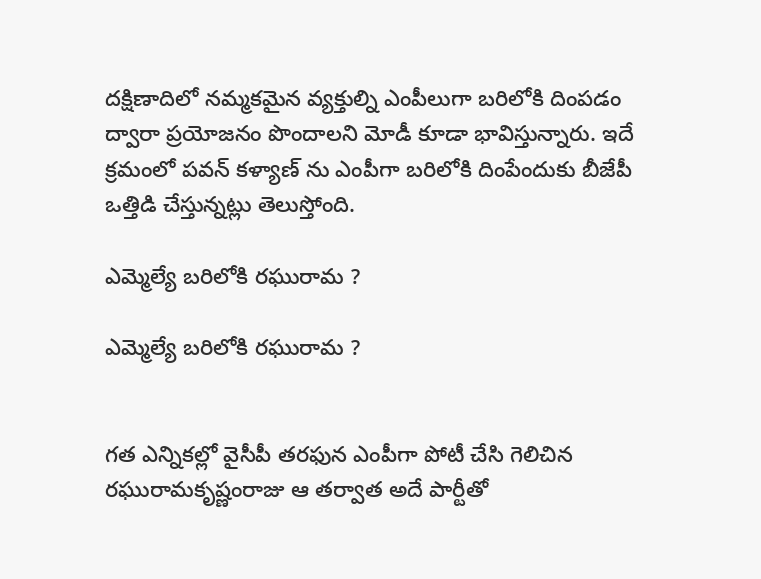దక్షిణాదిలో నమ్మకమైన వ్యక్తుల్ని ఎంపీలుగా బరిలోకి దింపడం ద్వారా ప్రయోజనం పొందాలని మోడీ కూడా భావిస్తున్నారు. ఇదే క్రమంలో పవన్ కళ్యాణ్ ను ఎంపీగా బరిలోకి దింపేందుకు బీజేపీ ఒత్తిడి చేస్తున్నట్లు తెలుస్తోంది.

ఎమ్మెల్యే బరిలోకి రఘురామ ?

ఎమ్మెల్యే బరిలోకి రఘురామ ?


గత ఎన్నికల్లో వైసీపీ తరఫున ఎంపీగా పోటీ చేసి గెలిచిన రఘురామకృష్ణంరాజు ఆ తర్వాత అదే పార్టీతో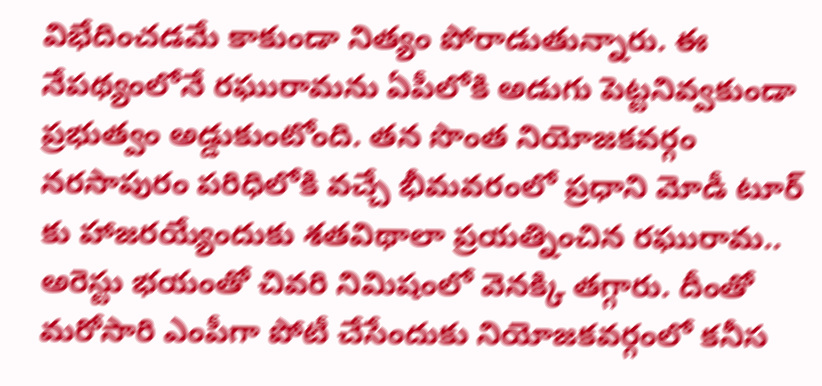విభేదించడమే కాకుండా నిత్యం పోరాడుతున్నారు. ఈ నేపథ్యంలోనే రఘురామను ఏపీలోకి అడుగు పెట్టనివ్వకుండా ప్రభుత్వం అడ్డుకుంటోంది. తన సొంత నియోజకవర్గం నరసాపురం పరిధిలోకి వచ్చే భీమవరంలో ప్రధాని మోడీ టూర్ కు హాజరయ్యేందుకు శతవిథాలా ప్రయత్నించిన రఘురామ.. అరెస్టు భయంతో చివరి నిమిషంలో వెనక్కి తగ్గారు. దీంతో మరోసారి ఎంపీగా పోటీ చేసేందుకు నియోజకవర్గంలో కనీస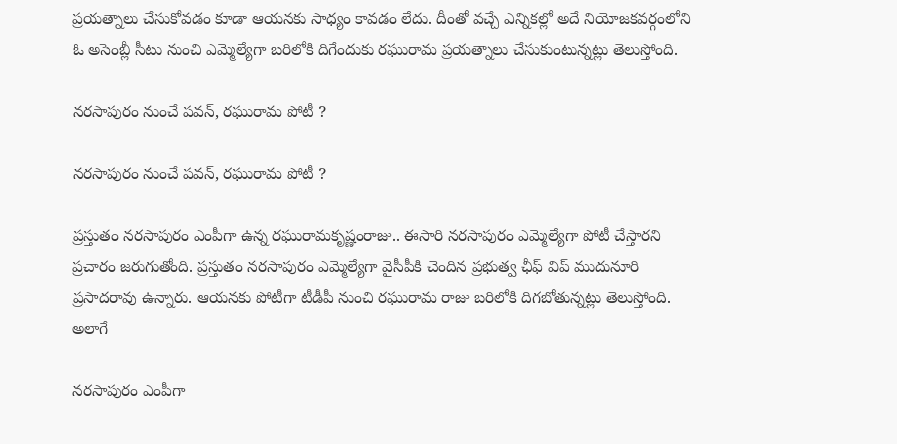ప్రయత్నాలు చేసుకోవడం కూడా ఆయనకు సాధ్యం కావడం లేదు. దీంతో వచ్చే ఎన్నికల్లో అదే నియోజకవర్గంలోని ఓ అసెంబ్లీ సీటు నుంచి ఎమ్మెల్యేగా బరిలోకి దిగేందుకు రఘురామ ప్రయత్నాలు చేసుకుంటున్నట్లు తెలుస్తోంది.

నరసాపురం నుంచే పవన్, రఘురామ పోటీ ?

నరసాపురం నుంచే పవన్, రఘురామ పోటీ ?

ప్రస్తుతం నరసాపురం ఎంపీగా ఉన్న రఘురామకృష్ణంరాజు.. ఈసారి నరసాపురం ఎమ్మెల్యేగా పోటీ చేస్తారని ప్రచారం జరుగుతోంది. ప్రస్తుతం నరసాపురం ఎమ్మెల్యేగా వైసీపీకి చెందిన ప్రభుత్వ ఛీఫ్ విప్ ముదునూరి ప్రసాదరావు ఉన్నారు. ఆయనకు పోటీగా టీడీపీ నుంచి రఘురామ రాజు బరిలోకి దిగబోతున్నట్లు తెలుస్తోంది. అలాగే

నరసాపురం ఎంపీగా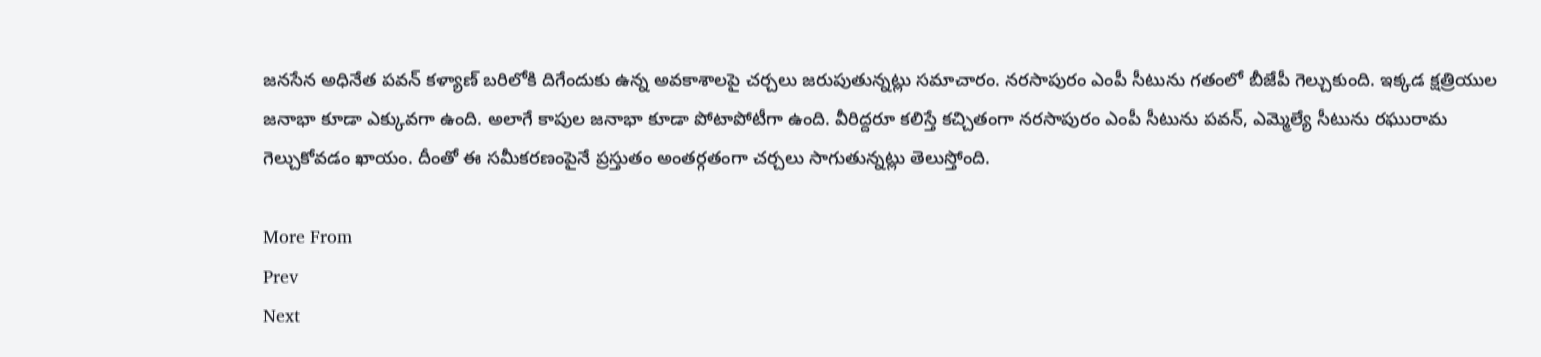జనసేన అధినేత పవన్ కళ్యాణ్ బరిలోకి దిగేందుకు ఉన్న అవకాశాలపై చర్చలు జరుపుతున్నట్లు సమాచారం. నరసాపురం ఎంపీ సీటును గతంలో బీజేపీ గెల్చుకుంది. ఇక్కడ క్షత్రియుల జనాభా కూడా ఎక్కువగా ఉంది. అలాగే కాపుల జనాభా కూడా పోటాపోటీగా ఉంది. వీరిద్దరూ కలిస్తే కచ్చితంగా నరసాపురం ఎంపీ సీటును పవన్, ఎమ్మెల్యే సీటును రఘురామ గెల్చుకోవడం ఖాయం. దీంతో ఈ సమీకరణంపైనే ప్రస్తుతం అంతర్గతంగా చర్చలు సాగుతున్నట్లు తెలుస్తోంది.

More From
Prev
Next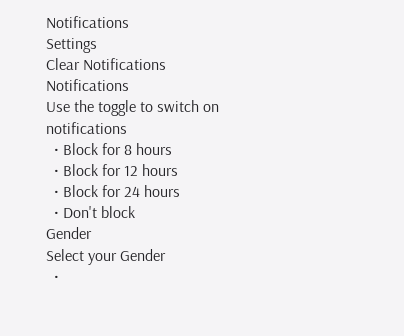Notifications
Settings
Clear Notifications
Notifications
Use the toggle to switch on notifications
  • Block for 8 hours
  • Block for 12 hours
  • Block for 24 hours
  • Don't block
Gender
Select your Gender
  •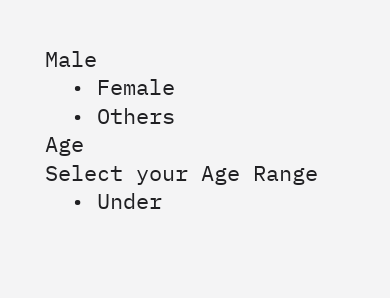Male
  • Female
  • Others
Age
Select your Age Range
  • Under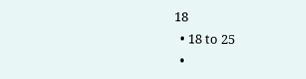18
  • 18 to 25
  •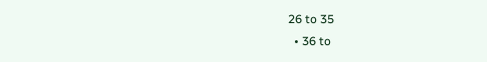26 to 35
  • 36 to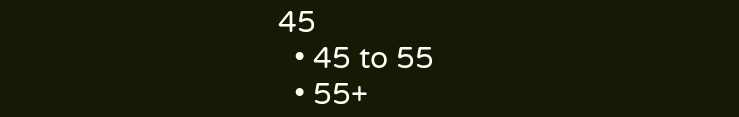45
  • 45 to 55
  • 55+